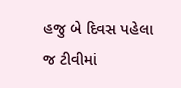હજુ બે દિવસ પહેલા જ ટીવીમાં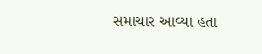સમાચાર આવ્યા હતા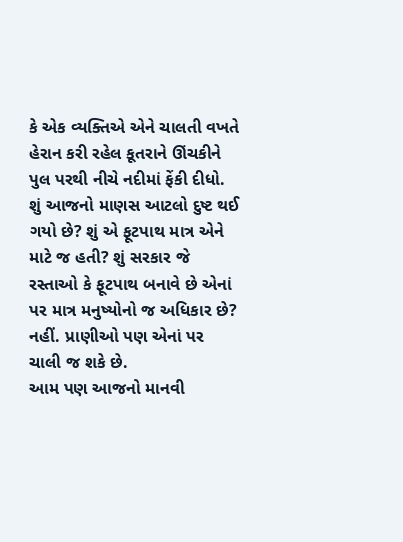કે એક વ્યક્તિએ એને ચાલતી વખતે હેરાન કરી રહેલ કૂતરાને ઊંચકીને પુલ પરથી નીચે નદીમાં ફેંકી દીધો. શું આજનો માણસ આટલો દુષ્ટ થઈ ગયો છે? શું એ ફૂટપાથ માત્ર એને માટે જ હતી? શું સરકાર જે રસ્તાઓ કે ફૂટપાથ બનાવે છે એનાં પર માત્ર મનુષ્યોનો જ અધિકાર છે? નહીં. પ્રાણીઓ પણ એનાં પર ચાલી જ શકે છે.
આમ પણ આજનો માનવી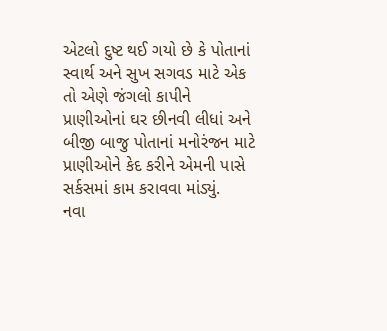એટલો દુષ્ટ થઈ ગયો છે કે પોતાનાં સ્વાર્થ અને સુખ સગવડ માટે એક તો એણે જંગલો કાપીને પ્રાણીઓનાં ઘર છીનવી લીધાં અને બીજી બાજુ પોતાનાં મનોરંજન માટે પ્રાણીઓને કેદ કરીને એમની પાસે સર્કસમાં કામ કરાવવા માંડ્યું.
નવા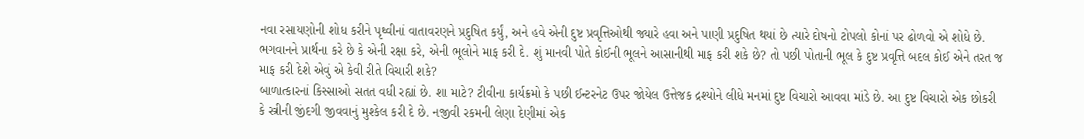નવા રસાયણોની શોધ કરીને પૃથ્વીનાં વાતાવરણને પ્રદુષિત કર્યું, અને હવે એની દુષ્ટ પ્રવૃત્તિઓથી જ્યારે હવા અને પાણી પ્રદુષિત થયાં છે ત્યારે દોષનો ટોપલો કોનાં પર ઢોળવો એ શોધે છે. ભગવાનને પ્રાર્થના કરે છે કે એની રક્ષા કરે, એની ભૂલોને માફ કરી દે. શું માનવી પોતે કોઈની ભૂલને આસાનીથી માફ કરી શકે છે? તો પછી પોતાની ભૂલ કે દુષ્ટ પ્રવૃત્તિ બદલ કોઈ એને તરત જ માફ કરી દેશે એવું એ કેવી રીતે વિચારી શકે?
બાળાત્કારનાં કિસ્સાઓ સતત વધી રહ્યાં છે. શા માટે? ટીવીના કાર્યક્રમો કે પછી ઈન્ટરનેટ ઉપર જોયેલ ઉત્તેજક દ્રશ્યોને લીધે મનમાં દુષ્ટ વિચારો આવવા માંડે છે. આ દુષ્ટ વિચારો એક છોકરી કે સ્ત્રીની જીંદગી જીવવાનું મુશ્કેલ કરી દે છે. નજીવી રકમની લેણા દેણીમાં એક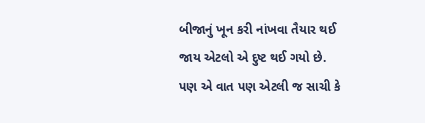બીજાનું ખૂન કરી નાંખવા તૈયાર થઈ જાય એટલો એ દુષ્ટ થઈ ગયો છે.
પણ એ વાત પણ એટલી જ સાચી કે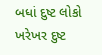બધાં દુષ્ટ લોકો ખરેખર દુષ્ટ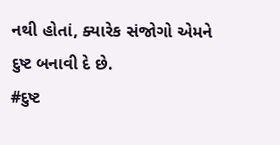નથી હોતાં, ક્યારેક સંજોગો એમને દુષ્ટ બનાવી દે છે.
#દુષ્ટ